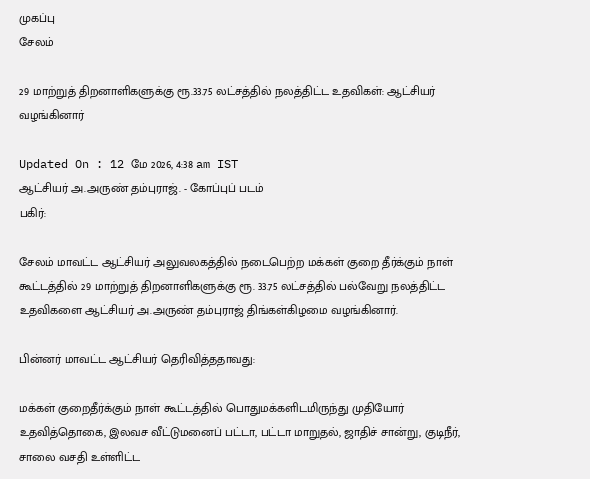முகப்பு
சேலம்

29 மாற்றுத் திறனாளிகளுக்கு ரூ.33.75 லட்சத்தில் நலத்திட்ட உதவிகள்: ஆட்சியர் வழங்கினார்

Updated On : 12 மே 2026, 4:38 am IST
ஆட்சியர் அ.அருண் தம்புராஜ். - கோப்புப் படம்
பகிர்:

சேலம் மாவட்ட ஆட்சியர் அலுவலகத்தில் நடைபெற்ற மக்கள் குறை தீர்க்கும் நாள் கூட்டத்தில் 29 மாற்றுத் திறனாளிகளுக்கு ரூ. 33.75 லட்சத்தில் பல்வேறு நலத்திட்ட உதவிகளை ஆட்சியர் அ.அருண் தம்புராஜ் திங்கள்கிழமை வழங்கினார்.

பின்னர் மாவட்ட ஆட்சியர் தெரிவித்ததாவது:

மக்கள் குறைதீர்க்கும் நாள் கூட்டத்தில் பொதுமக்களிடமிருந்து முதியோர் உதவித்தொகை, இலவச வீட்டுமனைப் பட்டா, பட்டா மாறுதல், ஜாதிச் சான்று, குடிநீர், சாலை வசதி உள்ளிட்ட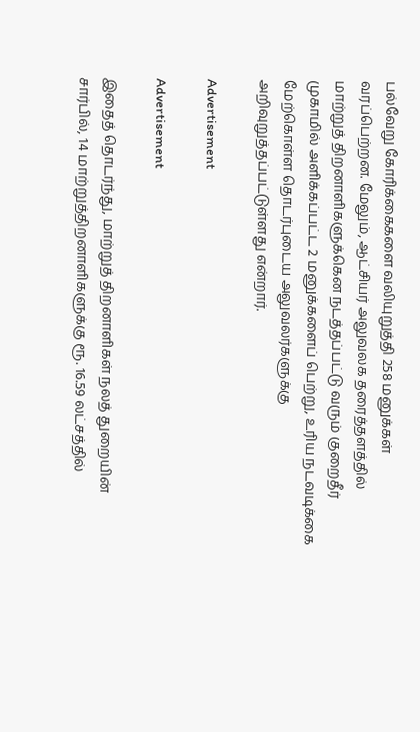பல்வேறு கோரிக்கைகளை வலியுறுத்தி 258 மனுக்கள் வரப்பெற்றன. மேலும், ஆட்சியர் அலுவலக தரைத்தளத்தில் மாற்றுத் திறனாளிகளுக்கென நடத்தப்பட்டு வரும் குறைதீர் முகாமில் அளிக்கப்பட்ட 2 மனுக்களைப் பெற்று, உரிய நடவடிக்கை மேற்கொள்ள தொடர்புடைய அலுவலர்களுக்கு அறிவுறுத்தப்பட்டுள்ளது என்றார்.

Advertisement

Advertisement

இதைத் தொடர்ந்து, மாற்றுத் திறனாளிகள் நலத் துறையின் சார்பில், 14 மாற்றுத்திறனாளிகளுக்கு ரூ. 16.59 லட்சத்தில்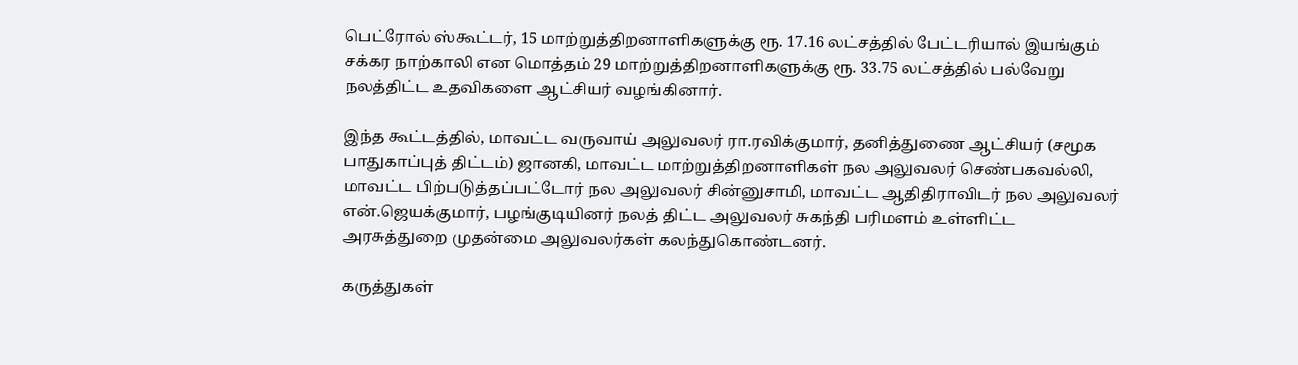பெட்ரோல் ஸ்கூட்டர், 15 மாற்றுத்திறனாளிகளுக்கு ரூ. 17.16 லட்சத்தில் பேட்டரியால் இயங்கும் சக்கர நாற்காலி என மொத்தம் 29 மாற்றுத்திறனாளிகளுக்கு ரூ. 33.75 லட்சத்தில் பல்வேறு நலத்திட்ட உதவிகளை ஆட்சியர் வழங்கினார்.

இந்த கூட்டத்தில், மாவட்ட வருவாய் அலுவலர் ரா.ரவிக்குமார், தனித்துணை ஆட்சியர் (சமூக பாதுகாப்புத் திட்டம்) ஜானகி, மாவட்ட மாற்றுத்திறனாளிகள் நல அலுவலர் செண்பகவல்லி, மாவட்ட பிற்படுத்தப்பட்டோர் நல அலுவலர் சின்னுசாமி, மாவட்ட ஆதிதிராவிடர் நல அலுவலர் என்.ஜெயக்குமார், பழங்குடியினர் நலத் திட்ட அலுவலர் சுகந்தி பரிமளம் உள்ளிட்ட அரசுத்துறை முதன்மை அலுவலர்கள் கலந்துகொண்டனர்.

கருத்துகள்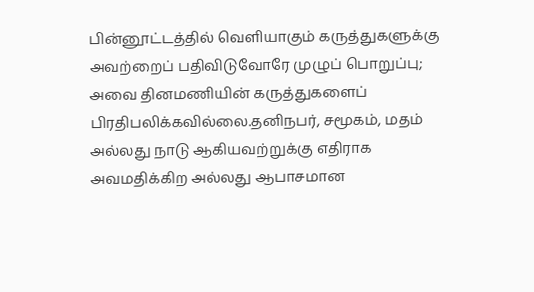பின்னூட்டத்தில் வெளியாகும் கருத்துகளுக்கு அவற்றைப் பதிவிடுவோரே முழுப் பொறுப்பு; அவை தினமணியின் கருத்துகளைப் பிரதிபலிக்கவில்லை.தனிநபர், சமூகம், மதம் அல்லது நாடு ஆகியவற்றுக்கு எதிராக அவமதிக்கிற அல்லது ஆபாசமான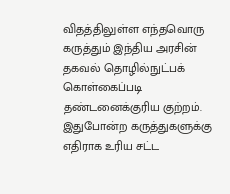விதத்திலுள்ள எந்தவொரு கருத்தும் இந்திய அரசின் தகவல் தொழில்நுட்பக் கொள்கைப்படி தண்டனைக்குரிய குற்றம். இதுபோன்ற கருத்துகளுக்கு எதிராக உரிய சட்ட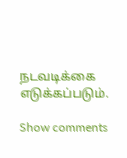நடவடிக்கை எடுக்கப்படும்.

Show comments